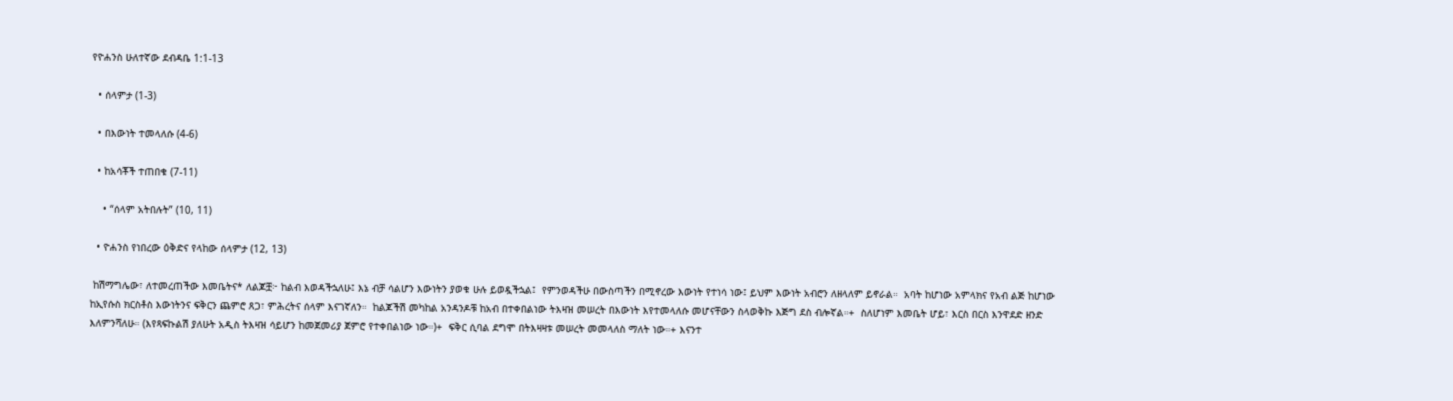የዮሐንስ ሁለተኛው ደብዳቤ 1:1-13

  • ሰላምታ (1-3)

  • በእውነት ተመላለሱ (4-6)

  • ከአሳቾች ተጠበቁ (7-11)

    • “ሰላም አትበሉት” (10, 11)

  • ዮሐንስ የነበረው ዕቅድና የላከው ሰላምታ (12, 13)

 ከሽማግሌው፣ ለተመረጠችው እመቤትና* ለልጆቿ፦ ከልብ እወዳችኋለሁ፤ እኔ ብቻ ሳልሆን እውነትን ያወቁ ሁሉ ይወዷችኋል፤  የምንወዳችሁ በውስጣችን በሚኖረው እውነት የተነሳ ነው፤ ይህም እውነት አብሮን ለዘላለም ይኖራል።  አባት ከሆነው አምላክና የአብ ልጅ ከሆነው ከኢየሱስ ክርስቶስ እውነትንና ፍቅርን ጨምሮ ጸጋ፣ ምሕረትና ሰላም እናገኛለን።  ከልጆችሽ መካከል አንዳንዶቹ ከአብ በተቀበልነው ትእዛዝ መሠረት በእውነት እየተመላለሱ መሆናቸውን ስላወቅኩ እጅግ ደስ ብሎኛል።+  ስለሆነም እመቤት ሆይ፣ እርስ በርስ እንዋደድ ዘንድ እለምንሻለሁ። (እየጻፍኩልሽ ያለሁት አዲስ ትእዛዝ ሳይሆን ከመጀመሪያ ጀምሮ የተቀበልነው ነው።)+  ፍቅር ሲባል ደግሞ በትእዛዛቱ መሠረት መመላለስ ማለት ነው።+ እናንተ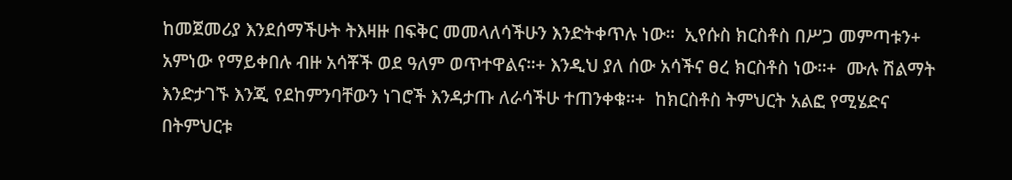ከመጀመሪያ እንደሰማችሁት ትእዛዙ በፍቅር መመላለሳችሁን እንድትቀጥሉ ነው።  ኢየሱስ ክርስቶስ በሥጋ መምጣቱን+ አምነው የማይቀበሉ ብዙ አሳቾች ወደ ዓለም ወጥተዋልና።+ እንዲህ ያለ ሰው አሳችና ፀረ ክርስቶስ ነው።+  ሙሉ ሽልማት እንድታገኙ እንጂ የደከምንባቸውን ነገሮች እንዳታጡ ለራሳችሁ ተጠንቀቁ።+  ከክርስቶስ ትምህርት አልፎ የሚሄድና በትምህርቱ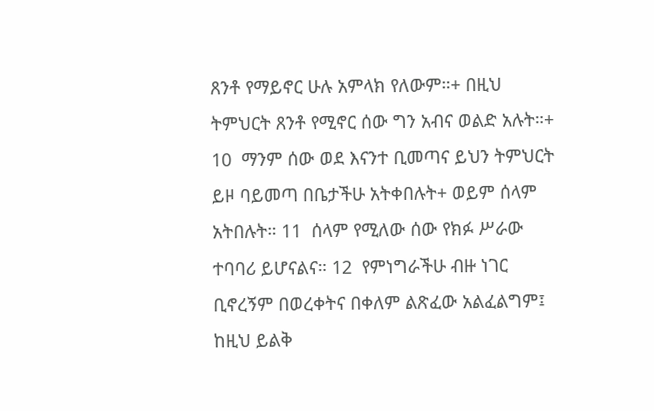ጸንቶ የማይኖር ሁሉ አምላክ የለውም።+ በዚህ ትምህርት ጸንቶ የሚኖር ሰው ግን አብና ወልድ አሉት።+ 10  ማንም ሰው ወደ እናንተ ቢመጣና ይህን ትምህርት ይዞ ባይመጣ በቤታችሁ አትቀበሉት+ ወይም ሰላም አትበሉት። 11  ሰላም የሚለው ሰው የክፉ ሥራው ተባባሪ ይሆናልና። 12  የምነግራችሁ ብዙ ነገር ቢኖረኝም በወረቀትና በቀለም ልጽፈው አልፈልግም፤ ከዚህ ይልቅ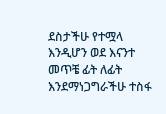ደስታችሁ የተሟላ እንዲሆን ወደ እናንተ መጥቼ ፊት ለፊት እንደማነጋግራችሁ ተስፋ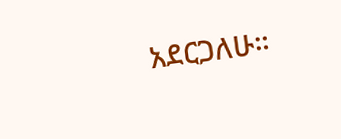አደርጋለሁ።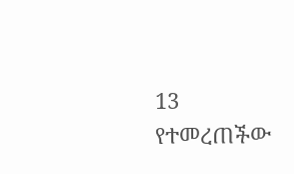13  የተመረጠችው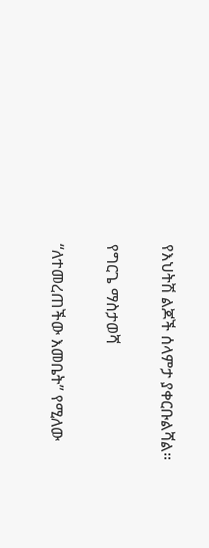የእህትሽ ልጆች ሰላምታ ያቀርቡልሻል።

የግርጌ ማስታወሻ

“ለተመረጠችው እመቤት” የሚለው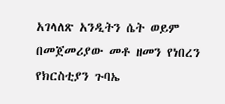አገላለጽ አንዲትን ሴት ወይም በመጀመሪያው መቶ ዘመን የነበረን የክርስቲያን ጉባኤ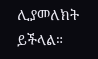ሊያመለክት ይችላል።